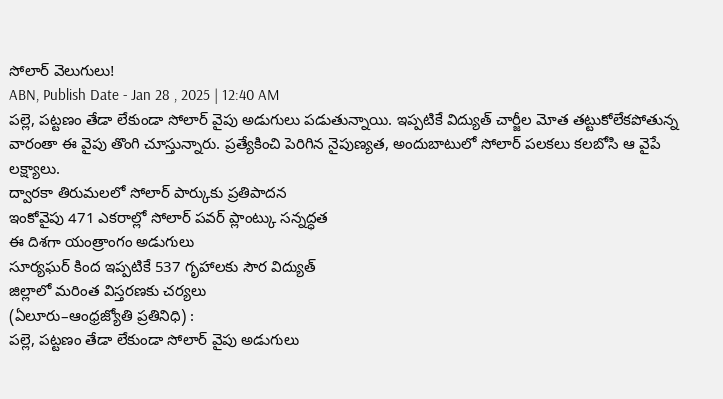సోలార్ వెలుగులు!
ABN, Publish Date - Jan 28 , 2025 | 12:40 AM
పల్లె, పట్టణం తేడా లేకుండా సోలార్ వైపు అడుగులు పడుతున్నాయి. ఇప్పటికే విద్యుత్ చార్జీల మోత తట్టుకోలేకపోతున్న వారంతా ఈ వైపు తొంగి చూస్తున్నారు. ప్రత్యేకించి పెరిగిన నైపుణ్యత, అందుబాటులో సోలార్ పలకలు కలబోసి ఆ వైపే లక్ష్యాలు.
ద్వారకా తిరుమలలో సోలార్ పార్కుకు ప్రతిపాదన
ఇంకోవైపు 471 ఎకరాల్లో సోలార్ పవర్ ప్లాంట్కు సన్నద్ధత
ఈ దిశగా యంత్రాంగం అడుగులు
సూర్యఘర్ కింద ఇప్పటికే 537 గృహాలకు సౌర విద్యుత్
జిల్లాలో మరింత విస్తరణకు చర్యలు
(ఏలూరు–ఆంధ్రజ్యోతి ప్రతినిధి) :
పల్లె, పట్టణం తేడా లేకుండా సోలార్ వైపు అడుగులు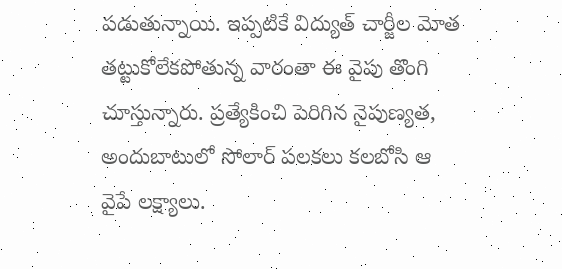పడుతున్నాయి. ఇప్పటికే విద్యుత్ చార్జీల మోత తట్టుకోలేకపోతున్న వారంతా ఈ వైపు తొంగి చూస్తున్నారు. ప్రత్యేకించి పెరిగిన నైపుణ్యత, అందుబాటులో సోలార్ పలకలు కలబోసి ఆ వైపే లక్ష్యాలు.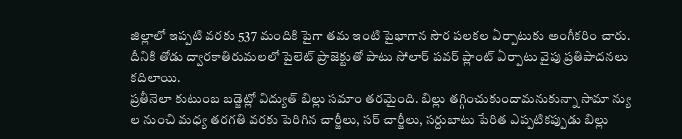జిల్లాలో ఇప్పటి వరకు 537 మందికి పైగా తమ ఇంటి పైభాగాన సౌర పలకల ఏర్పాటుకు అంగీకరిం చారు. దీనికి తోడు ద్వారకాతిరుమలలో పైలెట్ ప్రాజెక్టుతో పాటు సోలార్ పవర్ ప్లాంట్ ఏర్పాటు వైపు ప్రతిపాదనలు కదిలాయి.
ప్రతీనెలా కుటుంబ బడ్జెట్లో విద్యుత్ బిల్లు సమాం తరమైంది. బిల్లు తగ్గించుకుందామనుకున్నా సామా న్యు ల నుంచి మధ్య తరగతి వరకు పెరిగిన చార్జీలు, సర్ చార్జీలు, సర్దుబాటు పేరిత ఎప్పటికప్పుడు బిల్లు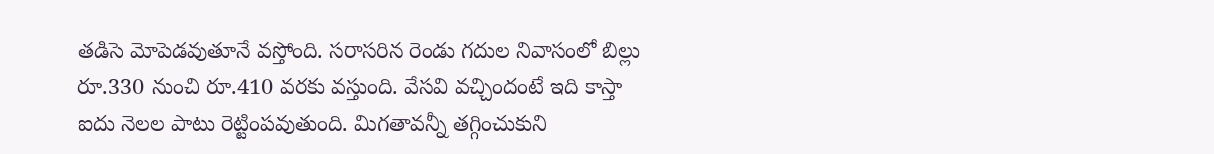తడిసె మోపెడవుతూనే వస్తోంది. సరాసరిన రెండు గదుల నివాసంలో బిల్లు రూ.330 నుంచి రూ.410 వరకు వస్తుంది. వేసవి వచ్చిందంటే ఇది కాస్తా ఐదు నెలల పాటు రెట్టింపవుతుంది. మిగతావన్నీ తగ్గించుకుని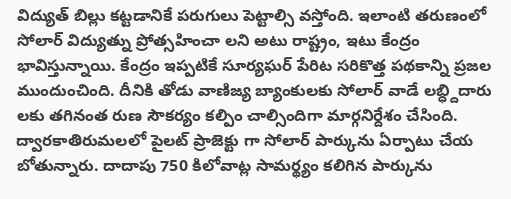విద్యుత్ బిల్లు కట్టడానికే పరుగులు పెట్టాల్సి వస్తోంది. ఇలాంటి తరుణంలో సోలార్ విద్యుత్ను ప్రోత్సహించా లని అటు రాష్ట్రం, ఇటు కేంద్రం భావిస్తున్నాయి. కేంద్రం ఇప్పటికే సూర్యఘర్ పేరిట సరికొత్త పథకాన్ని ప్రజల ముందుంచింది. దీనికి తోడు వాణిజ్య బ్యాంకులకు సోలార్ వాడే లబ్ధ్దిదారు లకు తగినంత రుణ సౌకర్యం కల్పిం చాల్సిందిగా మార్గనిర్దేశం చేసింది. ద్వారకాతిరుమలలో పైలట్ ప్రాజెక్టు గా సోలార్ పార్కును ఏర్పాటు చేయ బోతున్నారు. దాదాపు 750 కిలోవాట్ల సామర్థ్యం కలిగిన పార్కును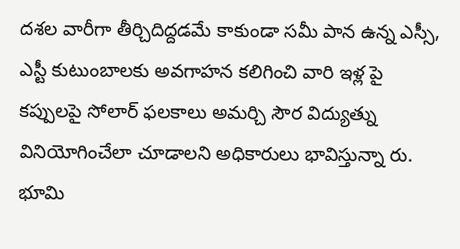దశల వారీగా తీర్చిదిద్దడమే కాకుండా సమీ పాన ఉన్న ఎస్సీ, ఎస్టీ కుటుంబాలకు అవగాహన కలిగించి వారి ఇళ్ల పై కప్పులపై సోలార్ ఫలకాలు అమర్చి సౌర విద్యుత్ను వినియోగించేలా చూడాలని అధికారులు భావిస్తున్నా రు. భూమి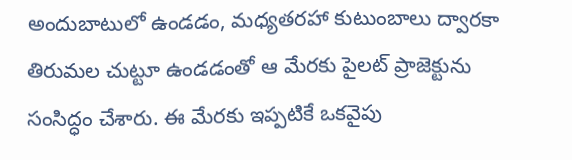అందుబాటులో ఉండడం, మధ్యతరహా కుటుంబాలు ద్వారకా తిరుమల చుట్టూ ఉండడంతో ఆ మేరకు పైలట్ ప్రాజెక్టును సంసిద్ధం చేశారు. ఈ మేరకు ఇప్పటికే ఒకవైపు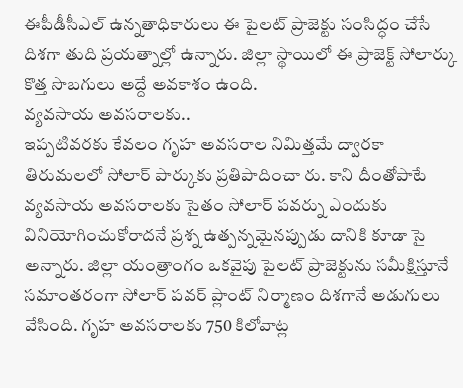ఈపీడీసీఎల్ ఉన్నతాధికారులు ఈ పైలట్ ప్రాజెక్టు సంసిద్ధం చేసే దిశగా తుది ప్రయత్నాల్లో ఉన్నారు. జిల్లా స్థాయిలో ఈ ప్రాజెక్ట్ సోలార్కు కొత్త సొబగులు అద్దే అవకాశం ఉంది.
వ్యవసాయ అవసరాలకు..
ఇప్పటివరకు కేవలం గృహ అవసరాల నిమిత్తమే ద్వారకా తిరుమలలో సోలార్ పార్కుకు ప్రతిపాదించా రు. కాని దీంతోపాటే వ్యవసాయ అవసరాలకు సైతం సోలార్ పవర్ను ఎందుకు వినియోగించుకోరాదనే ప్రశ్న ఉత్పన్నమైనప్పుడు దానికి కూడా సై అన్నారు. జిల్లా యంత్రాంగం ఒకవైపు పైలట్ ప్రాజెక్టును సమీక్షిస్తూనే సమాంతరంగా సోలార్ పవర్ ప్లాంట్ నిర్మాణం దిశగానే అడుగులు వేసింది. గృహ అవసరాలకు 750 కిలోవాట్ల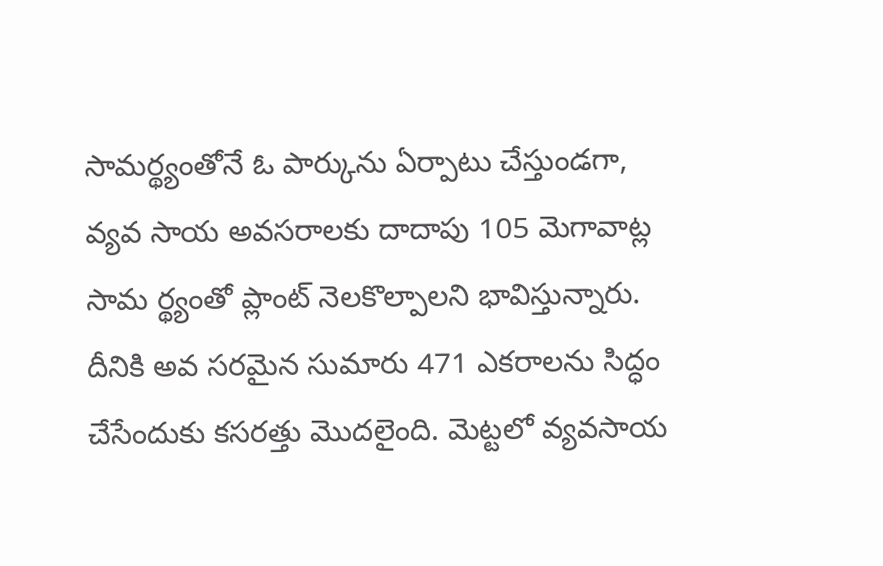సామర్థ్యంతోనే ఓ పార్కును ఏర్పాటు చేస్తుండగా, వ్యవ సాయ అవసరాలకు దాదాపు 105 మెగావాట్ల సామ ర్థ్యంతో ప్లాంట్ నెలకొల్పాలని భావిస్తున్నారు. దీనికి అవ సరమైన సుమారు 471 ఎకరాలను సిద్ధం చేసేందుకు కసరత్తు మొదలైంది. మెట్టలో వ్యవసాయ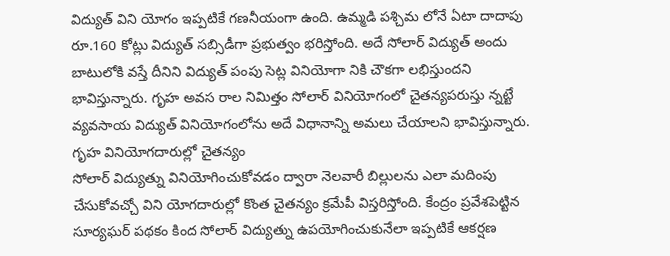విద్యుత్ విని యోగం ఇప్పటికే గణనీయంగా ఉంది. ఉమ్మడి పశ్చిమ లోనే ఏటా దాదాపు రూ.160 కోట్లు విద్యుత్ సబ్సిడీగా ప్రభుత్వం భరిస్తోంది. అదే సోలార్ విద్యుత్ అందు బాటులోకి వస్తే దీనిని విద్యుత్ పంపు సెట్ల వినియోగా నికి చౌకగా లభిస్తుందని భావిస్తున్నారు. గృహ అవస రాల నిమిత్తం సోలార్ వినియోగంలో చైతన్యపరుస్తు న్నట్టే వ్యవసాయ విద్యుత్ వినియోగంలోను అదే విధానాన్ని అమలు చేయాలని భావిస్తున్నారు.
గృహ వినియోగదారుల్లో చైతన్యం
సోలార్ విద్యుత్ను వినియోగించుకోవడం ద్వారా నెలవారీ బిల్లులను ఎలా మదింపు చేసుకోవచ్చో విని యోగదారుల్లో కొంత చైతన్యం క్రమేపీ విస్తరిస్తోంది. కేంద్రం ప్రవేశపెట్టిన సూర్యఘర్ పథకం కింద సోలార్ విద్యుత్ను ఉపయోగించుకునేలా ఇప్పటికే ఆకర్షణ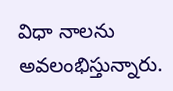విధా నాలను అవలంభిస్తున్నారు.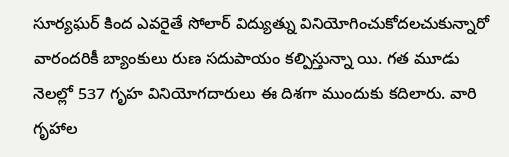సూర్యఘర్ కింద ఎవరైతే సోలార్ విద్యుత్ను వినియోగించుకోదలచుకున్నారో వారందరికీ బ్యాంకులు రుణ సదుపాయం కల్పిస్తున్నా యి. గత మూడు నెలల్లో 537 గృహ వినియోగదారులు ఈ దిశగా ముందుకు కదిలారు. వారి గృహాల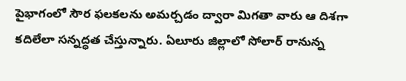పైభాగంలో సౌర ఫలకలను అమర్చడం ద్వారా మిగతా వారు ఆ దిశగా కదిలేలా సన్నద్ధత చేస్తున్నారు. ఏలూరు జిల్లాలో సోలార్ రానున్న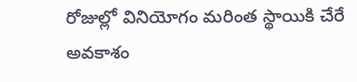రోజుల్లో వినియోగం మరింత స్థాయికి చేరే అవకాశం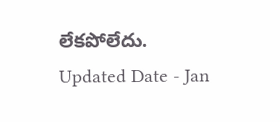లేకపోలేదు.
Updated Date - Jan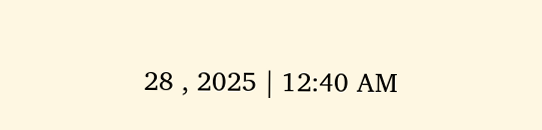28 , 2025 | 12:40 AM